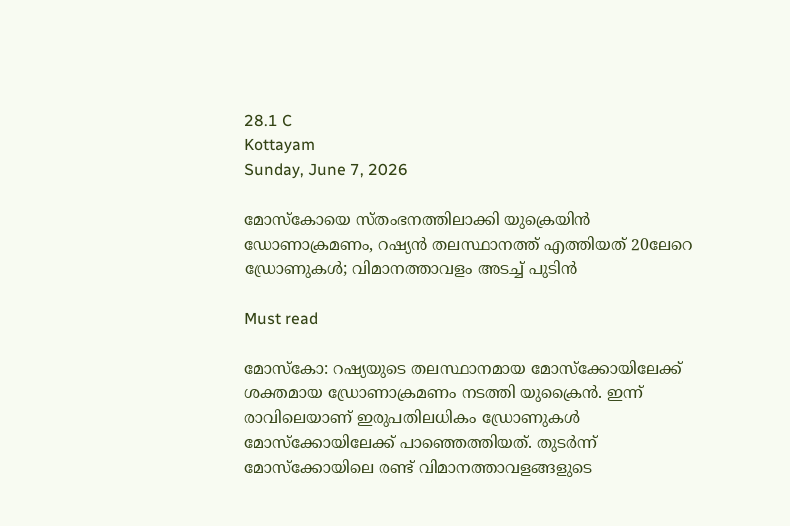28.1 C
Kottayam
Sunday, June 7, 2026

മോസ്‌കോയെ സ്തംഭനത്തിലാക്കി യുക്രെയിന്‍ ഡോണാക്രമണം, റഷ്യന്‍ തലസ്ഥാനത്ത് എത്തിയത് 20ലേറെ ഡ്രോണുകള്‍; വിമാനത്താവളം അടച്ച് പുടിന്‍

Must read

മോസ്‌കോ: റഷ്യയുടെ തലസ്ഥാനമായ മോസ്‌ക്കോയിലേക്ക് ശക്തമായ ഡ്രോണാക്രമണം നടത്തി യുക്രൈന്‍. ഇന്ന് രാവിലെയാണ് ഇരുപതിലധികം ഡ്രോണുകള്‍ മോസ്‌ക്കോയിലേക്ക് പാഞ്ഞെത്തിയത്. തുടര്‍ന്ന് മോസ്‌ക്കോയിലെ രണ്ട് വിമാനത്താവളങ്ങളുടെ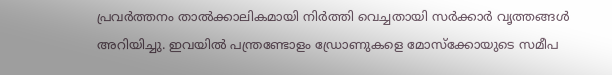പ്രവര്‍ത്തനം താല്‍ക്കാലികമായി നിര്‍ത്തി വെച്ചതായി സര്‍ക്കാര്‍ വൃത്തങ്ങള്‍ അറിയിച്ചു. ഇവയില്‍ പന്ത്രണ്ടോളം ഡ്രോണുകളെ മോസ്‌ക്കോയുടെ സമീപ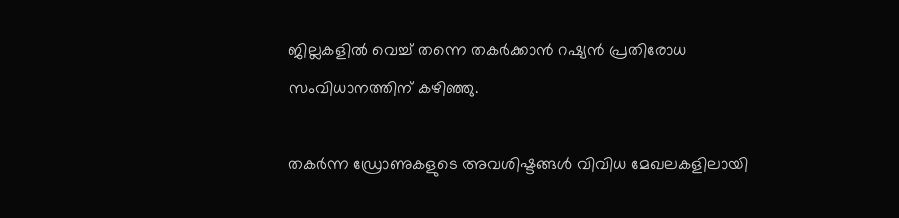ജില്ലകളില്‍ വെച്ച് തന്നെ തകര്‍ക്കാന്‍ റഷ്യന്‍ പ്രതിരോധ സംവിധാനത്തിന് കഴിഞ്ഞു.

തകര്‍ന്ന ഡ്രോണുകളുടെ അവശിഷ്ടങ്ങള്‍ വിവിധ മേഖലകളിലായി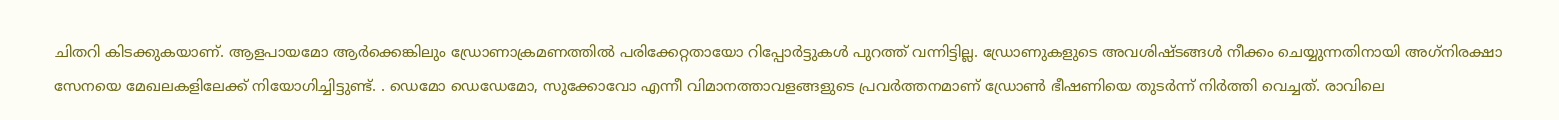ചിതറി കിടക്കുകയാണ്. ആളപായമോ ആര്‍ക്കെങ്കിലും ഡ്രോണാക്രമണത്തില്‍ പരിക്കേറ്റതായോ റിപ്പോര്‍ട്ടുകള്‍ പുറത്ത് വന്നിട്ടില്ല. ഡ്രോണുകളുടെ അവശിഷ്ടങ്ങള്‍ നീക്കം ചെയ്യുന്നതിനായി അഗ്‌നിരക്ഷാ സേനയെ മേഖലകളിലേക്ക് നിയോഗിച്ചിട്ടുണ്ട്. . ഡെമോ ഡെഡേമോ, സുക്കോവോ എന്നീ വിമാനത്താവളങ്ങളുടെ പ്രവര്‍ത്തനമാണ് ഡ്രോണ്‍ ഭീഷണിയെ തുടര്‍ന്ന് നിര്‍ത്തി വെച്ചത്. രാവിലെ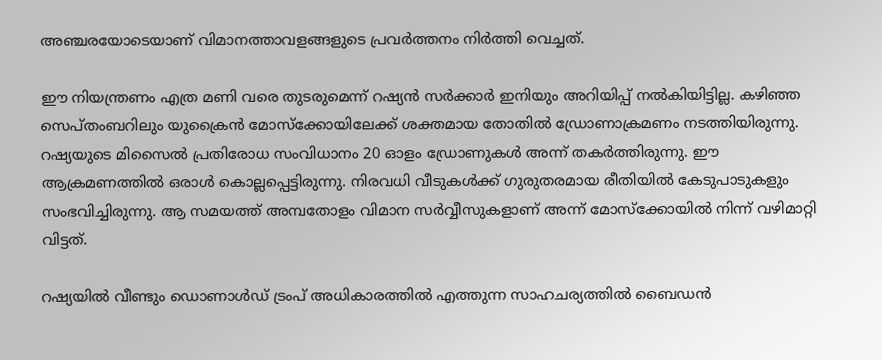അഞ്ചരയോടെയാണ് വിമാനത്താവളങ്ങളുടെ പ്രവര്‍ത്തനം നിര്‍ത്തി വെച്ചത്.

ഈ നിയന്ത്രണം എത്ര മണി വരെ തുടരുമെന്ന് റഷ്യന്‍ സര്‍ക്കാര്‍ ഇനിയും അറിയിപ്പ് നല്‍കിയിട്ടില്ല. കഴിഞ്ഞ സെപ്തംബറിലും യുക്രൈന്‍ മോസ്‌ക്കോയിലേക്ക് ശക്തമായ തോതില്‍ ഡ്രോണാക്രമണം നടത്തിയിരുന്നു. റഷ്യയുടെ മിസൈല്‍ പ്രതിരോധ സംവിധാനം 20 ഓളം ഡ്രോണുകള്‍ അന്ന് തകര്‍ത്തിരുന്നു. ഈ ആക്രമണത്തില്‍ ഒരാള്‍ കൊല്ലപ്പെട്ടിരുന്നു. നിരവധി വീടുകള്‍ക്ക് ഗുരുതരമായ രീതിയില്‍ കേടുപാടുകളും സംഭവിച്ചിരുന്നു. ആ സമയത്ത് അമ്പതോളം വിമാന സര്‍വ്വീസുകളാണ് അന്ന് മോസ്‌ക്കോയില്‍ നിന്ന് വഴിമാറ്റി വിട്ടത്.

റഷ്യയില്‍ വീണ്ടും ഡൊണാള്‍ഡ് ട്രംപ് അധികാരത്തില്‍ എത്തുന്ന സാഹചര്യത്തില്‍ ബൈഡന്‍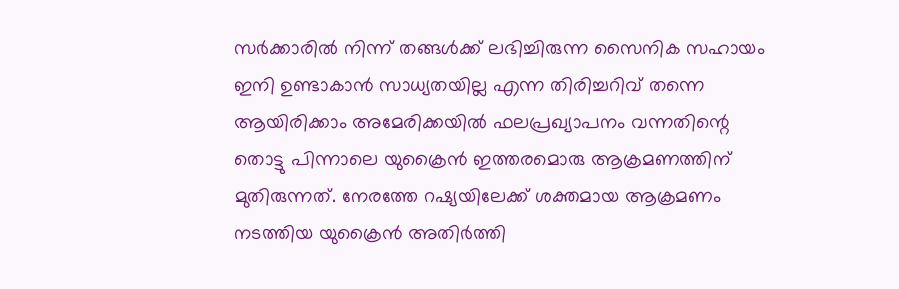സര്‍ക്കാരില്‍ നിന്ന് തങ്ങള്‍ക്ക് ലഭിച്ചിരുന്ന സൈനിക സഹായം ഇനി ഉണ്ടാകാന്‍ സാധ്യതയില്ല എന്ന തിരിച്ചറിവ് തന്നെ ആയിരിക്കാം അമേരിക്കയില്‍ ഫലപ്രഖ്യാപനം വന്നതിന്റെ തൊട്ടു പിന്നാലെ യുക്രൈന്‍ ഇത്തരമൊരു ആക്രമണത്തിന് മുതിരുന്നത്. നേരത്തേ റഷ്യയിലേക്ക് ശക്തമായ ആക്രമണം നടത്തിയ യുക്രൈന്‍ അതിര്‍ത്തി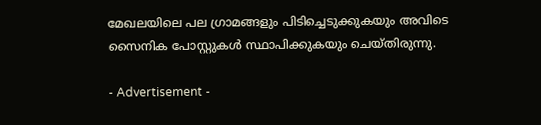മേഖലയിലെ പല ഗ്രാമങ്ങളും പിടിച്ചെടുക്കുകയും അവിടെ സൈനിക പോസ്റ്റുകള്‍ സ്ഥാപിക്കുകയും ചെയ്തിരുന്നു.

- Advertisement -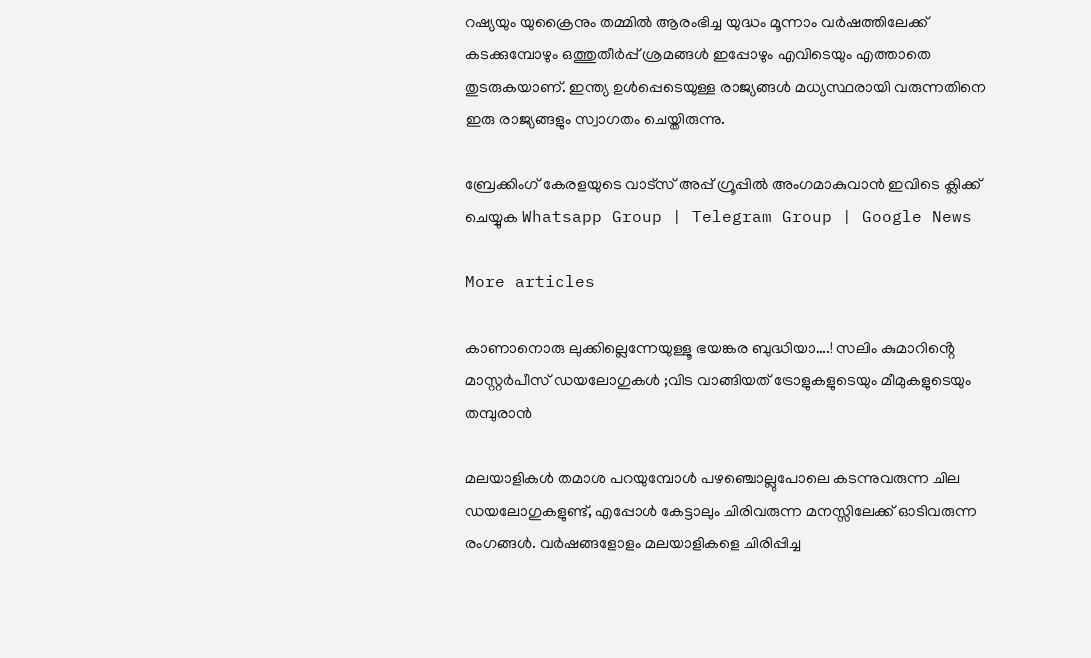റഷ്യയും യുക്രൈനും തമ്മില്‍ ആരംഭിച്ച യുദ്ധം മൂന്നാം വര്‍ഷത്തിലേക്ക് കടക്കുമ്പോഴും ഒത്തുതീര്‍പ്പ് ശ്രമങ്ങള്‍ ഇപ്പോഴും എവിടെയും എത്താതെ തുടരുകയാണ്. ഇന്ത്യ ഉള്‍പ്പെടെയുള്ള രാജ്യങ്ങള്‍ മധ്യസ്ഥരായി വരുന്നതിനെ ഇരു രാജ്യങ്ങളും സ്വാഗതം ചെയ്തിരുന്നു.

ബ്രേക്കിംഗ് കേരളയുടെ വാട്സ് അപ്പ് ഗ്രൂപ്പിൽ അംഗമാകുവാൻ ഇവിടെ ക്ലിക്ക് ചെയ്യുക Whatsapp Group | Telegram Group | Google News

More articles

കാണാനൊരു ലുക്കില്ലെന്നേയുള്ളൂ ഭയങ്കര ബുദ്ധിയാ….! സലിം കുമാറിൻ്റെ മാസ്റ്റർപീസ് ഡയലോഗുകൾ ;വിട വാങ്ങിയത് ട്രോളുകളുടെയും മീമുകളുടെയും തമ്പുരാൻ

മലയാളികൾ തമാശ പറയുമ്പോൾ പഴഞ്ചൊല്ലുപോലെ കടന്നുവരുന്ന ചില ഡയലോഗുകളുണ്ട്, എപ്പോൾ കേട്ടാലും ചിരിവരുന്ന മനസ്സിലേക്ക് ഓടിവരുന്ന രംഗങ്ങൾ. വർഷങ്ങളോളം മലയാളികളെ ചിരിപ്പിച്ച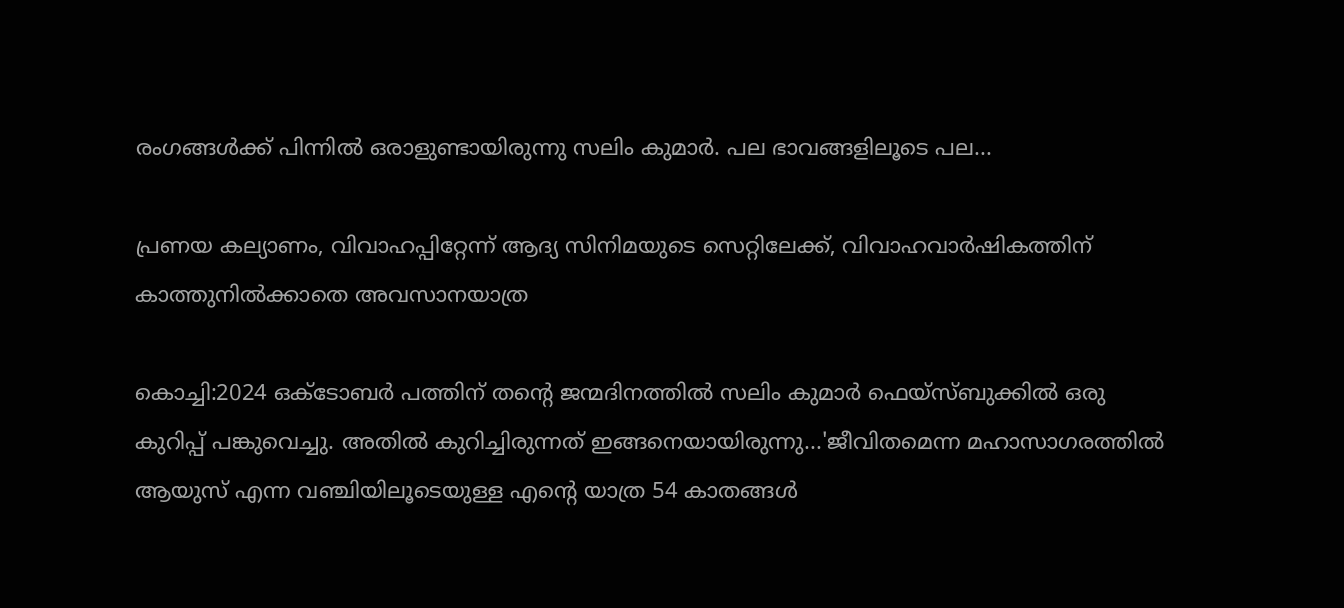രംഗങ്ങൾക്ക് പിന്നിൽ ഒരാളുണ്ടായിരുന്നു സലിം കുമാർ. പല ഭാവങ്ങളിലൂടെ പല...

പ്രണയ കല്യാണം, വിവാഹപ്പിറ്റേന്ന് ആദ്യ സിനിമയുടെ സെറ്റിലേക്ക്‌, വിവാഹവാർഷികത്തിന് കാത്തുനിൽക്കാതെ അവസാനയാത്ര

കൊച്ചി:2024 ഒക്ടോബർ പത്തിന് തന്റെ ജന്മദിനത്തിൽ സലിം കുമാർ ഫെയ്‌സ്ബുക്കിൽ ഒരു കുറിപ്പ് പങ്കുവെച്ചു. അതിൽ കുറിച്ചിരുന്നത് ഇങ്ങനെയായിരുന്നു...'ജീവിതമെന്ന മഹാസാഗരത്തിൽ ആയുസ് എന്ന വഞ്ചിയിലൂടെയുള്ള എന്റെ യാത്ര 54 കാതങ്ങൾ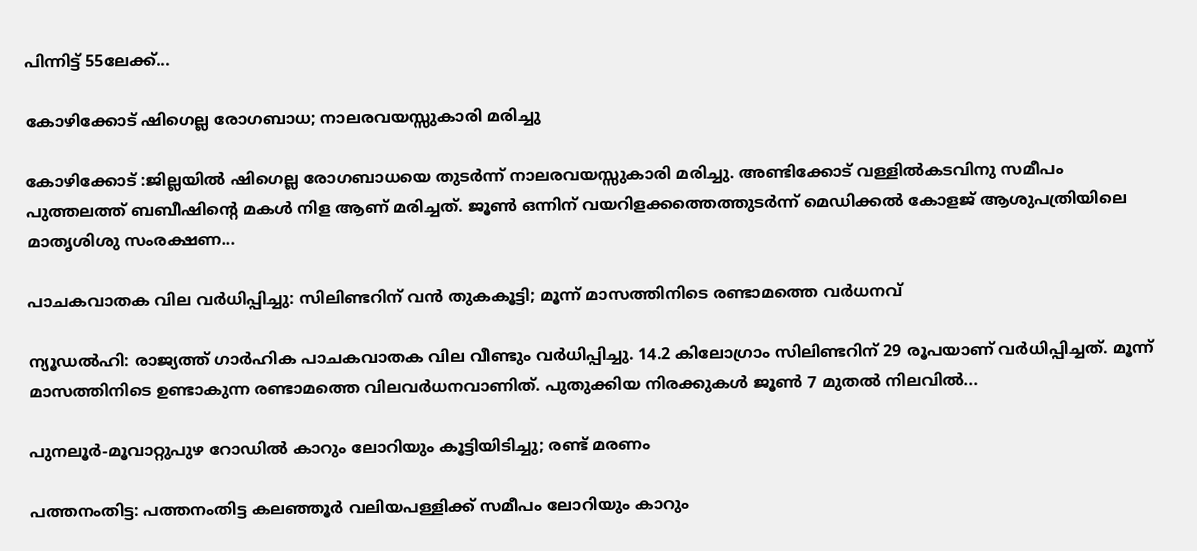പിന്നിട്ട് 55ലേക്ക്...

കോഴിക്കോട് ഷിഗെല്ല രോഗബാധ; നാലരവയസ്സുകാരി മരിച്ചു

കോഴിക്കോട് :ജില്ലയിൽ ഷിഗെല്ല രോഗബാധയെ തുടർന്ന് നാലരവയസ്സുകാരി മരിച്ചു. അണ്ടിക്കോട് വള്ളിൽകടവിനു സമീപം പുത്തലത്ത് ബബീഷിന്റെ മകൾ നിള ആണ് മരിച്ചത്. ജൂൺ ഒന്നിന് വയറിളക്കത്തെത്തുടർന്ന് മെഡിക്കൽ കോളജ് ആശുപത്രിയിലെ മാതൃശിശു സംരക്ഷണ...

പാചകവാതക വില വർധിപ്പിച്ചു: സിലിണ്ടറിന് വൻ തുകകൂട്ടി; മൂന്ന് മാസത്തിനിടെ രണ്ടാമത്തെ വർധനവ്

ന്യൂഡൽഹി: രാജ്യത്ത് ഗാർഹിക പാചകവാതക വില വീണ്ടും വർധിപ്പിച്ചു. 14.2 കിലോഗ്രാം സിലിണ്ടറിന് 29 രൂപയാണ് വർധിപ്പിച്ചത്. മൂന്ന് മാസത്തിനിടെ ഉണ്ടാകുന്ന രണ്ടാമത്തെ വിലവർധനവാണിത്. പുതുക്കിയ നിരക്കുകൾ ജൂൺ 7 മുതൽ നിലവിൽ...

പുനലൂർ-മൂവാറ്റുപുഴ റോഡിൽ കാറും ലോറിയും കൂട്ടിയിടിച്ചു; രണ്ട് മരണം

പത്തനംതിട്ട: പത്തനംതിട്ട കലഞ്ഞൂർ വലിയപള്ളിക്ക് സമീപം ലോറിയും കാറും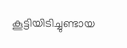കൂട്ടിയിടിച്ചുണ്ടായ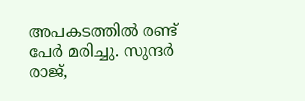അപകടത്തിൽ രണ്ട് പേർ മരിച്ചു. സുന്ദർ രാജ്,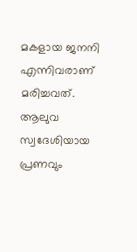മകളായ ജനനി എന്നിവരാണ് മരിച്ചവത്. ആലുവ സ്വദേശിയായ പ്രണവും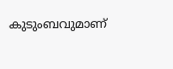കുടുംബവുമാണ്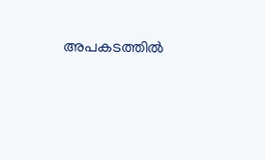അപകടത്തിൽ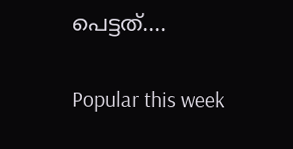പെട്ടത്....

Popular this week